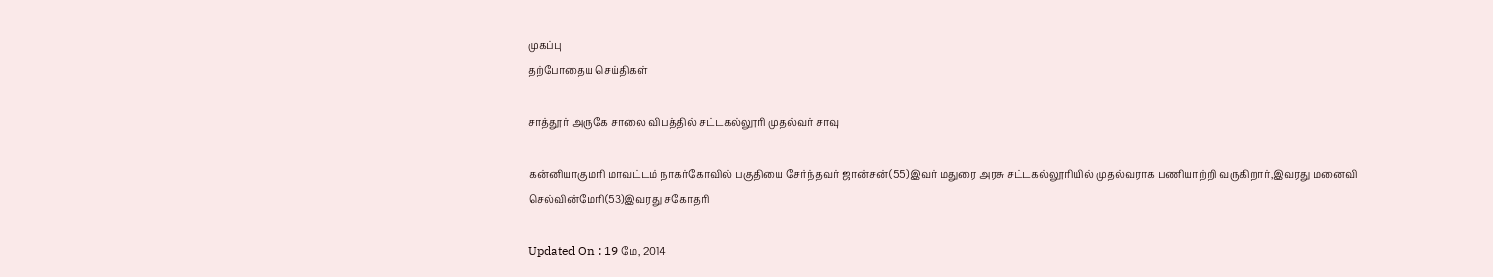முகப்பு
தற்போதைய செய்திகள்

சாத்தூர் அருகே சாலை விபத்தில் சட்டகல்லூரி முதல்வர் சாவு

கன்னியாகுமரி மாவட்டம் நாகர்கோவில் பகுதியை சேர்ந்தவர் ஜான்சன்(55)இவர் மதுரை அரசு சட்டகல்லூரியில் முதல்வராக பணியாற்றி வருகிறார்,இவரது மனைவி செல்வின்மேரி(53)இவரது சகோதரி

Updated On : 19 மே, 2014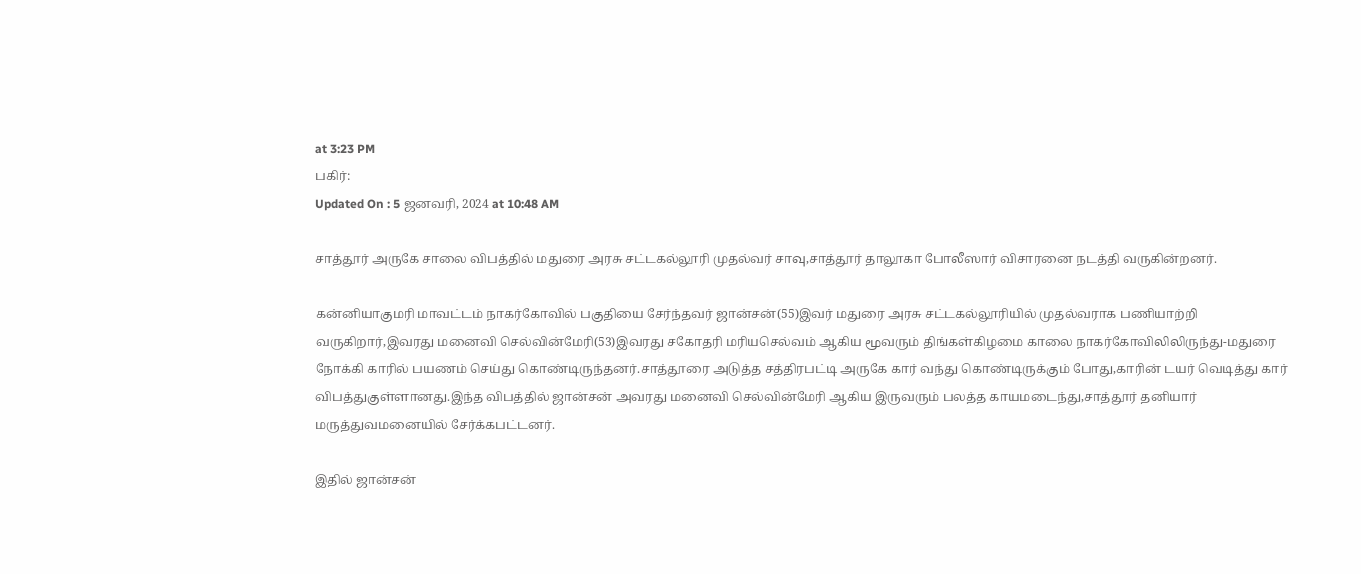at 3:23 PM
பகிர்:
Updated On : 5 ஜனவரி, 2024 at 10:48 AM

சாத்தூர் அருகே சாலை விபத்தில் மதுரை அரசு சட்டகல்லூரி முதல்வர் சாவு,சாத்தூர் தாலூகா போலீஸார் விசாரனை நடத்தி வருகின்றனர்.

கன்னியாகுமரி மாவட்டம் நாகர்கோவில் பகுதியை சேர்ந்தவர் ஜான்சன்(55)இவர் மதுரை அரசு சட்டகல்லூரியில் முதல்வராக பணியாற்றி வருகிறார்,இவரது மனைவி செல்வின்மேரி(53)இவரது சகோதரி மரியசெல்வம் ஆகிய மூவரும் திங்கள்கிழமை காலை நாகர்கோவிலிலிருந்து-மதுரை நோக்கி காரில் பயணம் செய்து கொண்டிருந்தனர்.சாத்தூரை அடுத்த சத்திரபட்டி அருகே கார் வந்து கொண்டிருக்கும் போது,காரின் டயர் வெடித்து கார் விபத்துகுள்ளானது.இந்த விபத்தில் ஜான்சன் அவரது மனைவி செல்வின்மேரி ஆகிய இருவரும் பலத்த காயமடைந்து,சாத்தூர் தனியார் மருத்துவமனையில் சேர்க்கபட்டனர்.

இதில் ஜான்சன்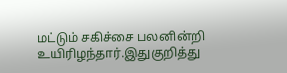மட்டும் சகிச்சை பலனின்றி உயிரிழந்தார்.இதுகுறித்து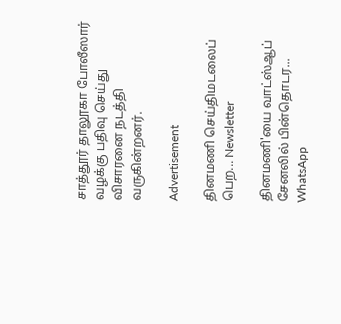சாத்தூர் தாலூகா போலீஸார் வழக்கு பதிவு செய்து விசாரனை நடத்தி வருகின்றனர்.

Advertisement

தினமணி செய்திமடலைப் பெற... Newsletter

தினமணி'யை வாட்ஸ்ஆப் சேனலில் பின்தொடர... WhatsApp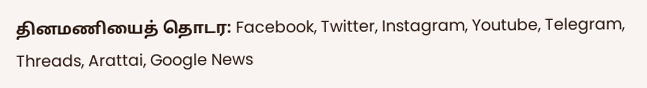தினமணியைத் தொடர: Facebook, Twitter, Instagram, Youtube, Telegram, Threads, Arattai, Google News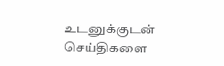உடனுக்குடன் செய்திகளை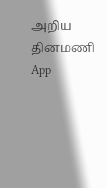அறிய தினமணி App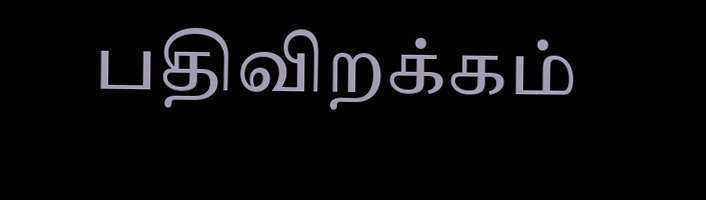பதிவிறக்கம்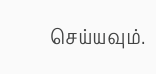செய்யவும்.